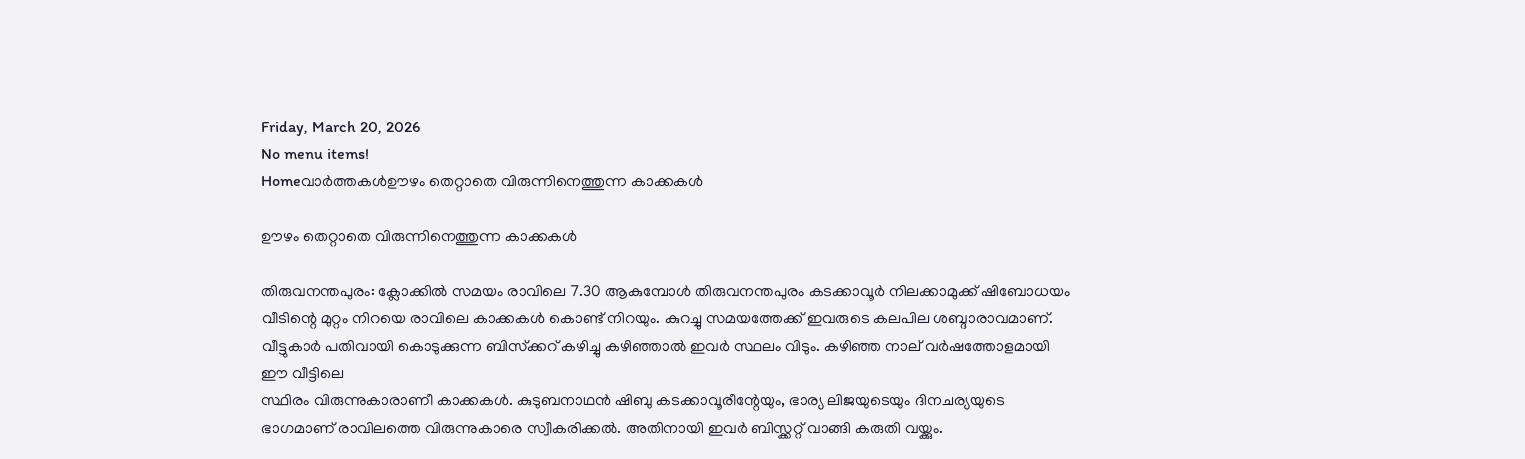Friday, March 20, 2026
No menu items!
Homeവാർത്തകൾഊഴം തെറ്റാതെ വിരുന്നിനെത്തുന്ന കാക്കകൾ

ഊഴം തെറ്റാതെ വിരുന്നിനെത്തുന്ന കാക്കകൾ

തിരുവനന്തപുരം: ക്ലോക്കിൽ സമയം രാവിലെ 7.30 ആകുമ്പോൾ തിരുവനന്തപുരം കടക്കാവൂർ നിലക്കാമുക്ക് ഷിബോധയം വീടിന്റെ മുറ്റം നിറയെ രാവിലെ കാക്കകൾ കൊണ്ട് നിറയും. കുറച്ചു സമയത്തേക്ക് ഇവരുടെ കലപില ശബ്ദാരാവമാണ്. വീട്ടുകാർ പതിവായി കൊടുക്കുന്ന ബിസ്‌ക്കറ് കഴിച്ചു കഴിഞ്ഞാൽ ഇവർ സ്ഥലം വിടും. കഴിഞ്ഞ നാല് വർഷത്തോളമായി ഈ വീട്ടിലെ
സ്ഥിരം വിരുന്നുകാരാണീ കാക്കകൾ. കുടുബനാഥൻ ഷിബു കടക്കാവൂരീന്റേയും, ഭാര്യ ലിജയുടെയും ദിനചര്യയുടെ ഭാഗമാണ് രാവിലത്തെ വിരുന്നുകാരെ സ്വീകരിക്കൽ. അതിനായി ഇവർ ബിസ്ക്കറ്റ് വാങ്ങി കരുതി വയ്ക്കും.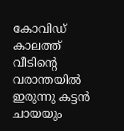കോവിഡ് കാലത്ത് വീടിന്റെ വരാന്തയിൽ ഇരുന്നു കട്ടൻ ചായയും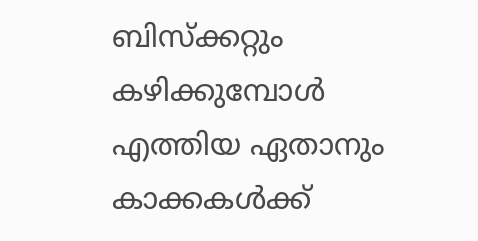ബിസ്‌ക്കറ്റും കഴിക്കുമ്പോൾ എത്തിയ ഏതാനും കാക്കകൾക്ക്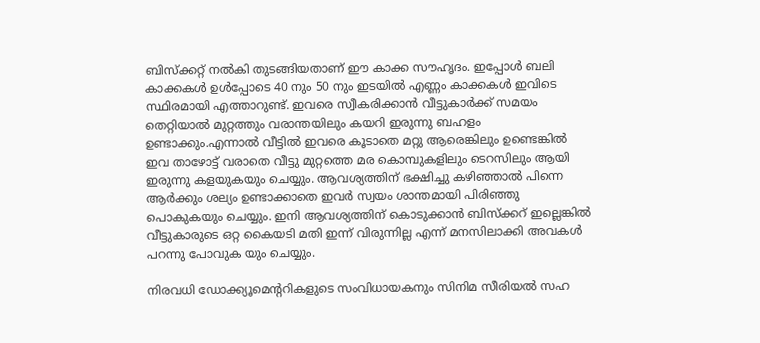ബിസ്ക്കറ്റ് നൽകി തുടങ്ങിയതാണ് ഈ കാക്ക സൗഹൃദം. ഇപ്പോൾ ബലി കാക്കകൾ ഉൾപ്പോടെ 40 നും 50 നും ഇടയിൽ എണ്ണം കാക്കകൾ ഇവിടെ സ്ഥിരമായി എത്താറുണ്ട്. ഇവരെ സ്വീകരിക്കാൻ വീട്ടുകാർക്ക് സമയം തെറ്റിയാൽ മുറ്റത്തും വരാന്തയിലും കയറി ഇരുന്നു ബഹളം ഉണ്ടാക്കും.എന്നാൽ വീട്ടിൽ ഇവരെ കൂടാതെ മറ്റു ആരെങ്കിലും ഉണ്ടെങ്കിൽ ഇവ താഴോട്ട് വരാതെ വീട്ടു മുറ്റത്തെ മര കൊമ്പുകളിലും ടെറസിലും ആയി ഇരുന്നു കളയുകയും ചെയ്യും. ആവശ്യത്തിന് ഭക്ഷിച്ചു കഴിഞ്ഞാൽ പിന്നെ ആർക്കും ശല്യം ഉണ്ടാക്കാതെ ഇവർ സ്വയം ശാന്തമായി പിരിഞ്ഞു പൊകുകയും ചെയ്യും. ഇനി ആവശ്യത്തിന് കൊടുക്കാൻ ബിസ്‌ക്കറ് ഇല്ലെങ്കിൽ വീട്ടുകാരുടെ ഒറ്റ കൈയടി മതി ഇന്ന് വിരുന്നില്ല എന്ന് മനസിലാക്കി അവകൾ പറന്നു പോവുക യും ചെയ്യും.

നിരവധി ഡോക്ക്യൂമെന്ററികളുടെ സംവിധായകനും സിനിമ സീരിയൽ സഹ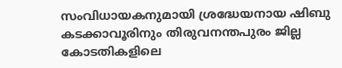സംവിധായകനുമായി ശ്രദ്ധേയനായ ഷിബു കടക്കാവൂരിനും തിരുവനന്തപുരം ജില്ല കോടതികളിലെ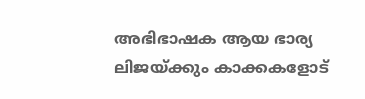അഭിഭാഷക ആയ ഭാര്യ ലിജയ്ക്കും കാക്കകളോട്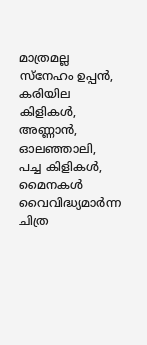മാത്രമല്ല സ്നേഹം ഉപ്പൻ, കരിയില കിളികൾ, അണ്ണാൻ, ഓലഞ്ഞാലി, പച്ച കിളികൾ, മൈനകൾ വൈവിദ്ധ്യമാർന്ന ചിത്ര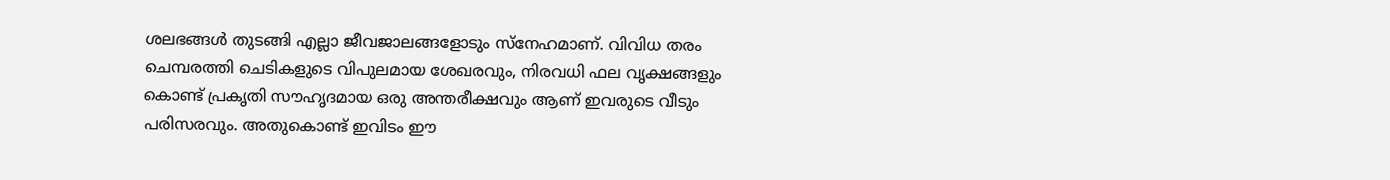ശലഭങ്ങൾ തുടങ്ങി എല്ലാ ജീവജാലങ്ങളോടും സ്നേഹമാണ്. വിവിധ തരം ചെമ്പരത്തി ചെടികളുടെ വിപുലമായ ശേഖരവും, നിരവധി ഫല വൃക്ഷങ്ങളും കൊണ്ട് പ്രകൃതി സൗഹൃദമായ ഒരു അന്തരീക്ഷവും ആണ് ഇവരുടെ വീടും പരിസരവും. അതുകൊണ്ട് ഇവിടം ഈ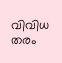വിവിധ തരം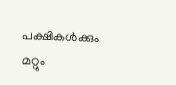പക്ഷികൾക്കും മറ്റും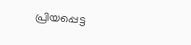പ്രിയപ്പെട്ട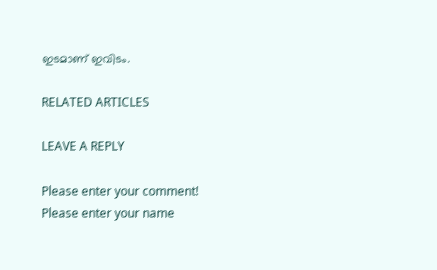ഇടമാണ് ഇവിടം.

RELATED ARTICLES

LEAVE A REPLY

Please enter your comment!
Please enter your name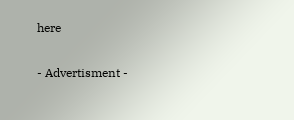here

- Advertisment -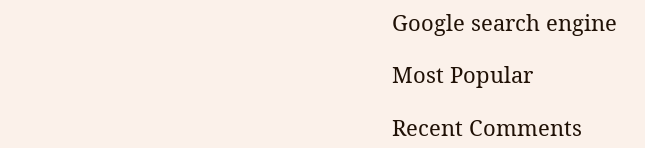Google search engine

Most Popular

Recent Comments